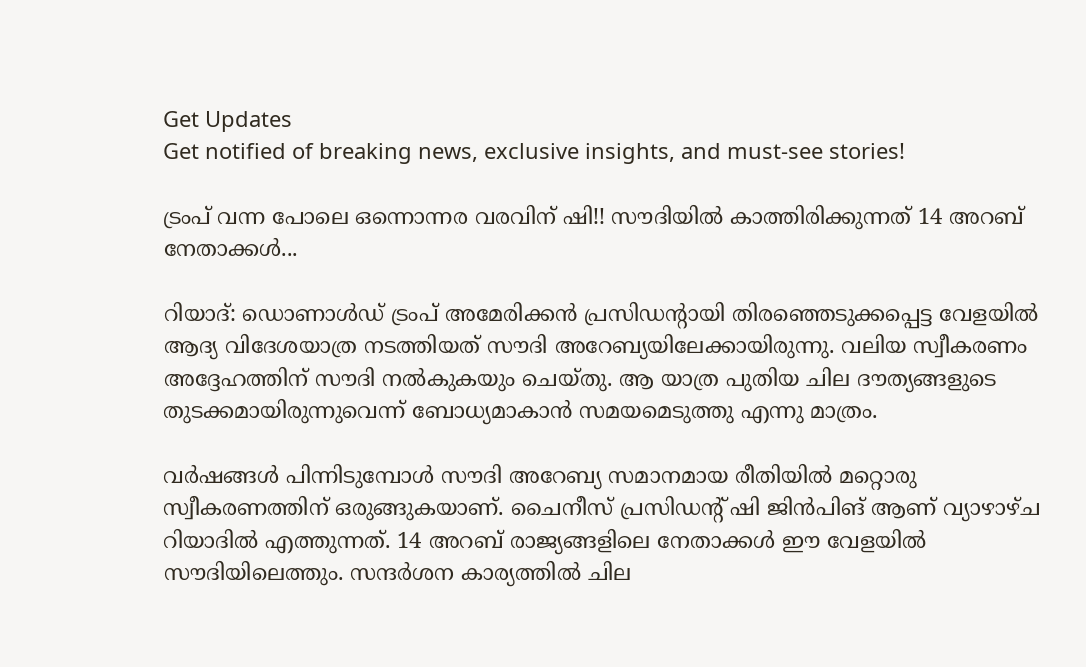Get Updates
Get notified of breaking news, exclusive insights, and must-see stories!

ട്രംപ് വന്ന പോലെ ഒന്നൊന്നര വരവിന് ഷി!! സൗദിയില്‍ കാത്തിരിക്കുന്നത് 14 അറബ് നേതാക്കള്‍...

റിയാദ്: ഡൊണാള്‍ഡ് ട്രംപ് അമേരിക്കന്‍ പ്രസിഡന്റായി തിരഞ്ഞെടുക്കപ്പെട്ട വേളയില്‍ ആദ്യ വിദേശയാത്ര നടത്തിയത് സൗദി അറേബ്യയിലേക്കായിരുന്നു. വലിയ സ്വീകരണം അദ്ദേഹത്തിന് സൗദി നല്‍കുകയും ചെയ്തു. ആ യാത്ര പുതിയ ചില ദൗത്യങ്ങളുടെ തുടക്കമായിരുന്നുവെന്ന് ബോധ്യമാകാന്‍ സമയമെടുത്തു എന്നു മാത്രം.

വര്‍ഷങ്ങള്‍ പിന്നിടുമ്പോള്‍ സൗദി അറേബ്യ സമാനമായ രീതിയില്‍ മറ്റൊരു സ്വീകരണത്തിന് ഒരുങ്ങുകയാണ്. ചൈനീസ് പ്രസിഡന്റ് ഷി ജിന്‍പിങ് ആണ് വ്യാഴാഴ്ച റിയാദില്‍ എത്തുന്നത്. 14 അറബ് രാജ്യങ്ങളിലെ നേതാക്കള്‍ ഈ വേളയില്‍ സൗദിയിലെത്തും. സന്ദര്‍ശന കാര്യത്തില്‍ ചില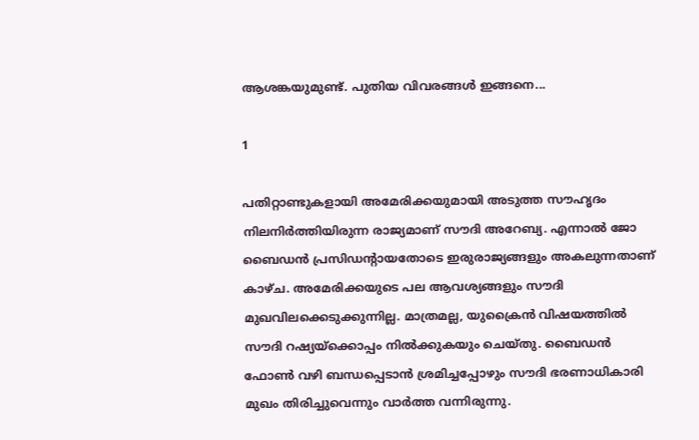ആശങ്കയുമുണ്ട്. പുതിയ വിവരങ്ങള്‍ ഇങ്ങനെ...

1

പതിറ്റാണ്ടുകളായി അമേരിക്കയുമായി അടുത്ത സൗഹൃദം നിലനിര്‍ത്തിയിരുന്ന രാജ്യമാണ് സൗദി അറേബ്യ. എന്നാല്‍ ജോ ബൈഡന്‍ പ്രസിഡന്റായതോടെ ഇരുരാജ്യങ്ങളും അകലുന്നതാണ് കാഴ്ച. അമേരിക്കയുടെ പല ആവശ്യങ്ങളും സൗദി മുഖവിലക്കെടുക്കുന്നില്ല. മാത്രമല്ല, യുക്രൈന്‍ വിഷയത്തില്‍ സൗദി റഷ്യയ്‌ക്കൊപ്പം നില്‍ക്കുകയും ചെയ്തു. ബൈഡന്‍ ഫോണ്‍ വഴി ബന്ധപ്പെടാന്‍ ശ്രമിച്ചപ്പോഴും സൗദി ഭരണാധികാരി മുഖം തിരിച്ചുവെന്നും വാര്‍ത്ത വന്നിരുന്നു.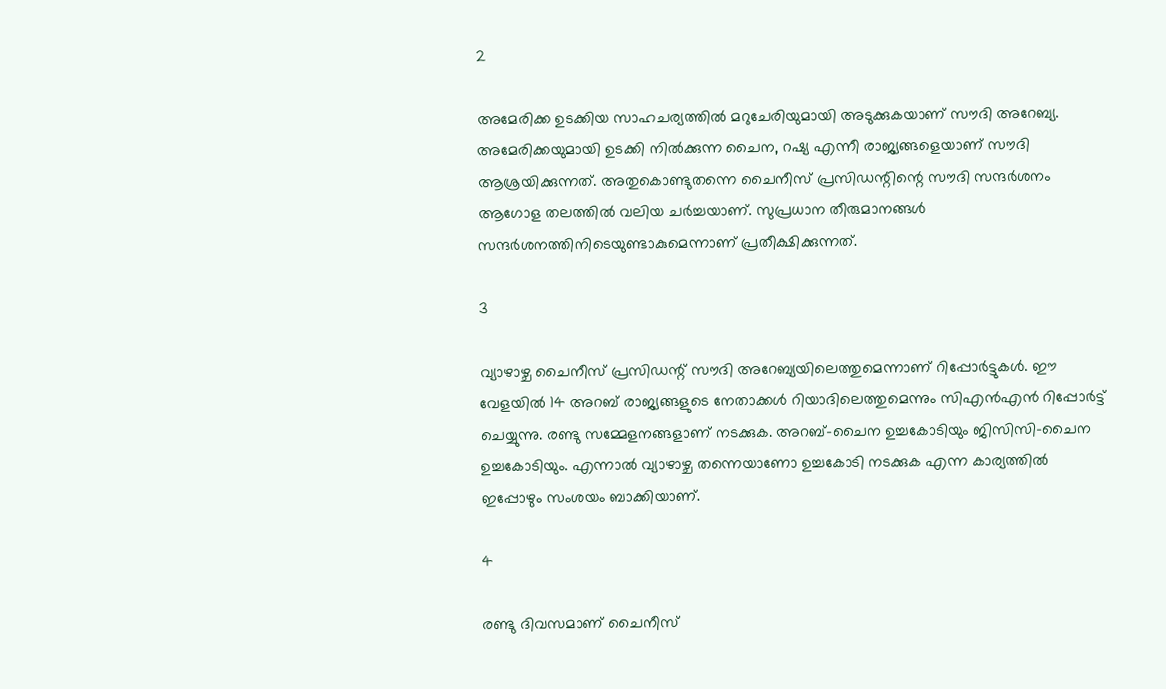2

അമേരിക്ക ഉടക്കിയ സാഹചര്യത്തില്‍ മറുചേരിയുമായി അടുക്കുകയാണ് സൗദി അറേബ്യ. അമേരിക്കയുമായി ഉടക്കി നില്‍ക്കുന്ന ചൈന, റഷ്യ എന്നീ രാജ്യങ്ങളെയാണ് സൗദി ആശ്രയിക്കുന്നത്. അതുകൊണ്ടുതന്നെ ചൈനീസ് പ്രസിഡന്റിന്റെ സൗദി സന്ദര്‍ശനം ആഗോള തലത്തില്‍ വലിയ ചര്‍ച്ചയാണ്. സുപ്രധാന തീരുമാനങ്ങള്‍ സന്ദര്‍ശനത്തിനിടെയുണ്ടാകുമെന്നാണ് പ്രതീക്ഷിക്കുന്നത്.

3

വ്യാഴാഴ്ച ചൈനീസ് പ്രസിഡന്റ് സൗദി അറേബ്യയിലെത്തുമെന്നാണ് റിപ്പോര്‍ട്ടുകള്‍. ഈ വേളയില്‍ 14 അറബ് രാജ്യങ്ങളുടെ നേതാക്കള്‍ റിയാദിലെത്തുമെന്നും സിഎന്‍എന്‍ റിപ്പോര്‍ട്ട് ചെയ്യുന്നു. രണ്ടു സമ്മേളനങ്ങളാണ് നടക്കുക. അറബ്-ചൈന ഉച്ചകോടിയും ജിസിസി-ചൈന ഉച്ചകോടിയും. എന്നാല്‍ വ്യാഴാഴ്ച തന്നെയാണോ ഉച്ചകോടി നടക്കുക എന്ന കാര്യത്തില്‍ ഇപ്പോഴും സംശയം ബാക്കിയാണ്.

4

രണ്ടു ദിവസമാണ് ചൈനീസ്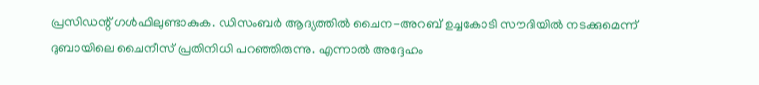പ്രസിഡന്റ് ഗള്‍ഫിലുണ്ടാകുക. ഡിസംബര്‍ ആദ്യത്തില്‍ ചൈന-അറബ് ഉച്ചകോടി സൗദിയില്‍ നടക്കുമെന്ന് ദുബായിലെ ചൈനീസ് പ്രതിനിധി പറഞ്ഞിരുന്നു. എന്നാല്‍ അദ്ദേഹം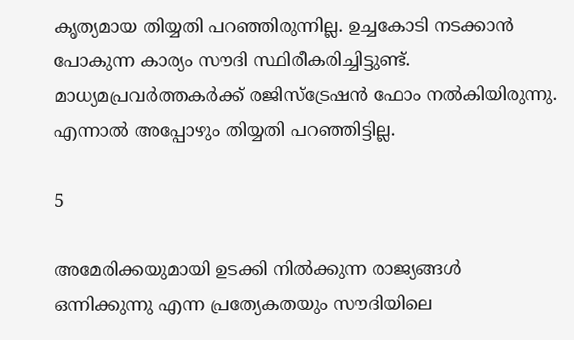കൃത്യമായ തിയ്യതി പറഞ്ഞിരുന്നില്ല. ഉച്ചകോടി നടക്കാന്‍ പോകുന്ന കാര്യം സൗദി സ്ഥിരീകരിച്ചിട്ടുണ്ട്. മാധ്യമപ്രവര്‍ത്തകര്‍ക്ക് രജിസ്‌ട്രേഷന്‍ ഫോം നല്‍കിയിരുന്നു. എന്നാല്‍ അപ്പോഴും തിയ്യതി പറഞ്ഞിട്ടില്ല.

5

അമേരിക്കയുമായി ഉടക്കി നില്‍ക്കുന്ന രാജ്യങ്ങള്‍ ഒന്നിക്കുന്നു എന്ന പ്രത്യേകതയും സൗദിയിലെ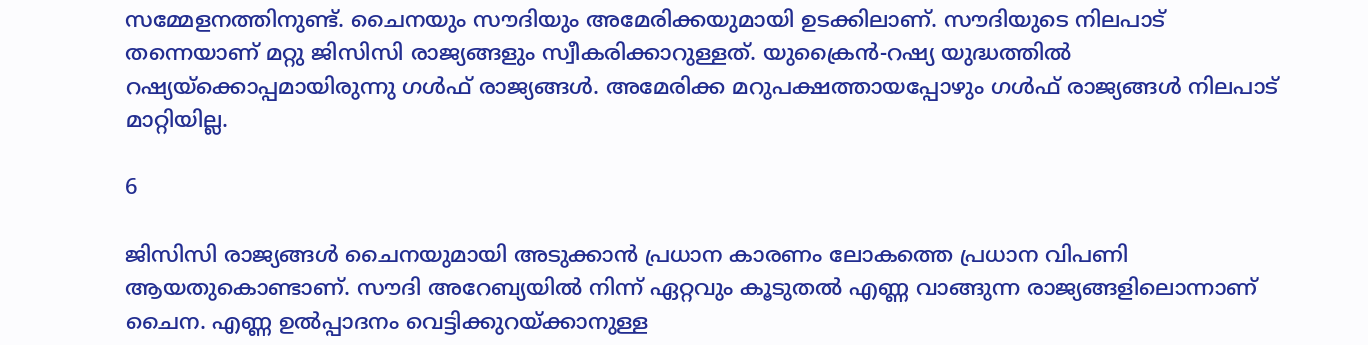സമ്മേളനത്തിനുണ്ട്. ചൈനയും സൗദിയും അമേരിക്കയുമായി ഉടക്കിലാണ്. സൗദിയുടെ നിലപാട് തന്നെയാണ് മറ്റു ജിസിസി രാജ്യങ്ങളും സ്വീകരിക്കാറുള്ളത്. യുക്രൈന്‍-റഷ്യ യുദ്ധത്തില്‍ റഷ്യയ്‌ക്കൊപ്പമായിരുന്നു ഗള്‍ഫ് രാജ്യങ്ങള്‍. അമേരിക്ക മറുപക്ഷത്തായപ്പോഴും ഗള്‍ഫ് രാജ്യങ്ങള്‍ നിലപാട് മാറ്റിയില്ല.

6

ജിസിസി രാജ്യങ്ങള്‍ ചൈനയുമായി അടുക്കാന്‍ പ്രധാന കാരണം ലോകത്തെ പ്രധാന വിപണി ആയതുകൊണ്ടാണ്. സൗദി അറേബ്യയില്‍ നിന്ന് ഏറ്റവും കൂടുതല്‍ എണ്ണ വാങ്ങുന്ന രാജ്യങ്ങളിലൊന്നാണ് ചൈന. എണ്ണ ഉല്‍പ്പാദനം വെട്ടിക്കുറയ്ക്കാനുള്ള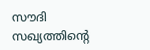സൗദി സഖ്യത്തിന്റെ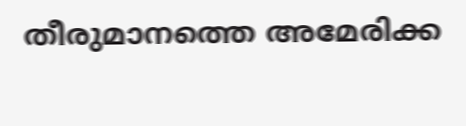തീരുമാനത്തെ അമേരിക്ക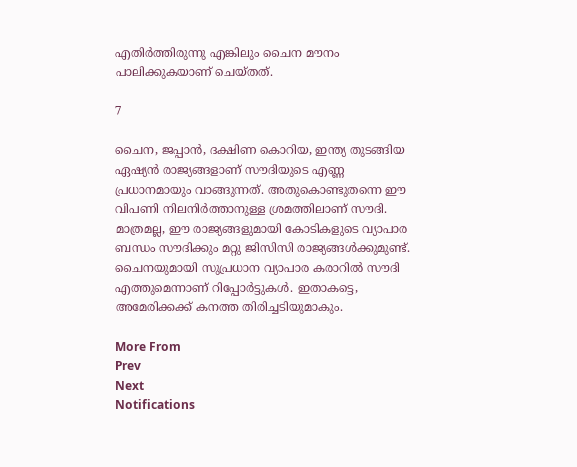എതിര്‍ത്തിരുന്നു എങ്കിലും ചൈന മൗനം പാലിക്കുകയാണ് ചെയ്തത്.

7

ചൈന, ജപ്പാന്‍, ദക്ഷിണ കൊറിയ, ഇന്ത്യ തുടങ്ങിയ ഏഷ്യന്‍ രാജ്യങ്ങളാണ് സൗദിയുടെ എണ്ണ പ്രധാനമായും വാങ്ങുന്നത്. അതുകൊണ്ടുതന്നെ ഈ വിപണി നിലനിര്‍ത്താനുള്ള ശ്രമത്തിലാണ് സൗദി. മാത്രമല്ല, ഈ രാജ്യങ്ങളുമായി കോടികളുടെ വ്യാപാര ബന്ധം സൗദിക്കും മറ്റു ജിസിസി രാജ്യങ്ങള്‍ക്കുമുണ്ട്. ചൈനയുമായി സുപ്രധാന വ്യാപാര കരാറില്‍ സൗദി എത്തുമെന്നാണ് റിപ്പോര്‍ട്ടുകള്‍. ഇതാകട്ടെ, അമേരിക്കക്ക് കനത്ത തിരിച്ചടിയുമാകും.

More From
Prev
Next
Notifications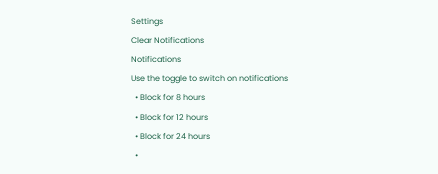Settings
Clear Notifications
Notifications
Use the toggle to switch on notifications
  • Block for 8 hours
  • Block for 12 hours
  • Block for 24 hours
  •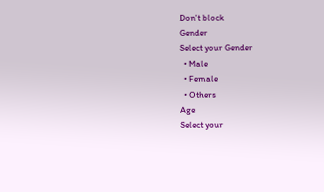Don't block
Gender
Select your Gender
  • Male
  • Female
  • Others
Age
Select your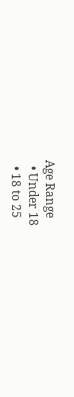Age Range
  • Under 18
  • 18 to 25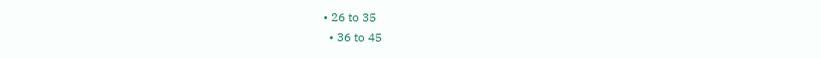• 26 to 35
  • 36 to 45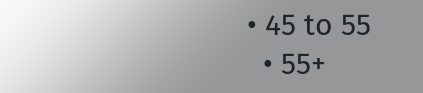• 45 to 55
  • 55+